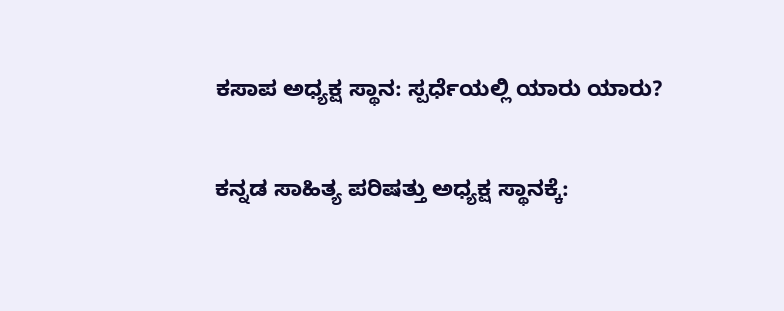ಕಸಾಪ ಅಧ್ಯಕ್ಷ ಸ್ಥಾನ: ಸ್ಪರ್ಧೆಯಲ್ಲಿ ಯಾರು ಯಾರು?

ಕನ್ನಡ ಸಾಹಿತ್ಯ ಪರಿಷತ್ತು ಅಧ್ಯಕ್ಷ ಸ್ಥಾನಕ್ಕೆ: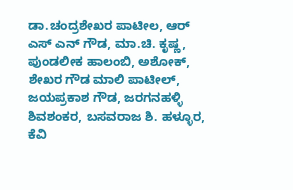ಡಾ.ಚಂದ್ರಶೇಖರ ಪಾಟೀಲ, ಆರ್ ಎಸ್ ಎನ್ ಗೌಡ, ಮಾ.ಚಿ. ಕೃಷ್ಣ, ಪುಂಡಲೀಕ ಹಾಲಂಬಿ, ಅಶೋಕ್, ಶೇಖರ ಗೌಡ ಮಾಲಿ ಪಾಟೀಲ್, ಜಯಪ್ರಕಾಶ ಗೌಡ, ಜರಗನಹಳ್ಳಿ ಶಿವಶಂಕರ, ಬಸವರಾಜ ಶಿ. ಹಳ್ಳೂರ, ಕೆವಿ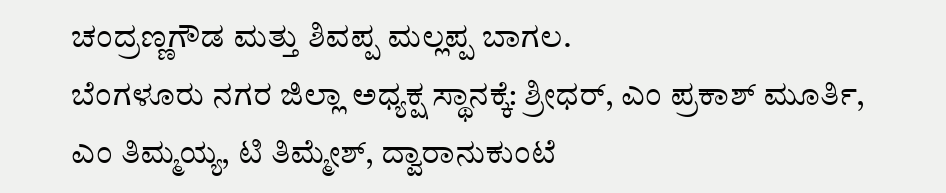ಚಂದ್ರಣ್ಣಗೌಡ ಮತ್ತು ಶಿವಪ್ಪ ಮಲ್ಲಪ್ಪ ಬಾಗಲ.
ಬೆಂಗಳೂರು ನಗರ ಜಿಲ್ಲಾ ಅಧ್ಯಕ್ಷ ಸ್ಥಾನಕ್ಕೆ: ಶ್ರೀಧರ್, ಎಂ ಪ್ರಕಾಶ್ ಮೂರ್ತಿ, ಎಂ ತಿಮ್ಮಯ್ಯ, ಟಿ ತಿಮ್ಮೇಶ್, ದ್ವಾರಾನುಕುಂಟೆ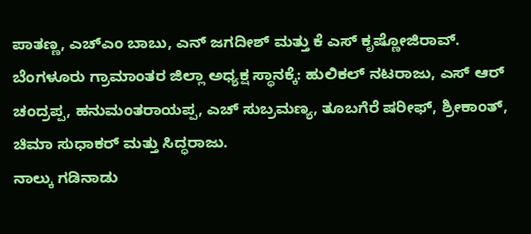ಪಾತಣ್ಣ, ಎಚ್ಎಂ ಬಾಬು, ಎನ್ ಜಗದೀಶ್ ಮತ್ತು ಕೆ ಎಸ್ ಕೃಷ್ಣೋಜಿರಾವ್.
ಬೆಂಗಳೂರು ಗ್ರಾಮಾಂತರ ಜಿಲ್ಲಾ ಅಧ್ಯಕ್ಷ ಸ್ಥಾನಕ್ಕೆ: ಹುಲಿಕಲ್ ನಟರಾಜು, ಎಸ್ ಆರ್ ಚಂದ್ರಪ್ಪ, ಹನುಮಂತರಾಯಪ್ಪ, ಎಚ್ ಸುಬ್ರಮಣ್ಯ, ತೂಬಗೆರೆ ಷರೀಫ್, ಶ್ರೀಕಾಂತ್, ಚಿಮಾ ಸುಧಾಕರ್ ಮತ್ತು ಸಿದ್ಧರಾಜು.
ನಾಲ್ಕು ಗಡಿನಾಡು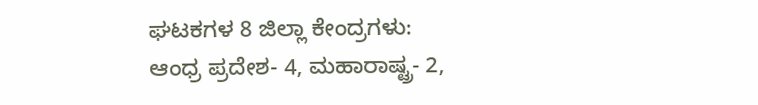ಘಟಕಗಳ 8 ಜಿಲ್ಲಾ ಕೇಂದ್ರಗಳು: ಆಂಧ್ರ ಪ್ರದೇಶ- 4, ಮಹಾರಾಷ್ಟ್ರ- 2,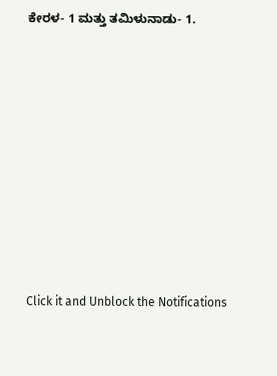ಕೇರಳ- 1 ಮತ್ತು ತಮಿಳುನಾಡು- 1.












Click it and Unblock the Notifications